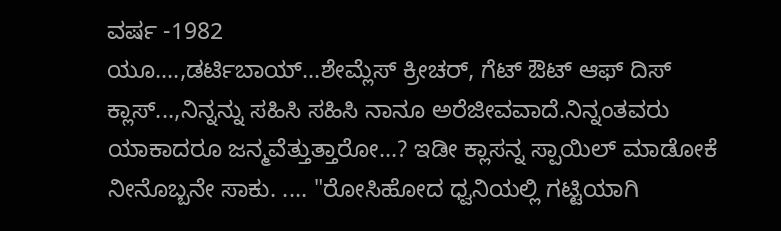ವರ್ಷ -1982
ಯೂ....,ಡರ್ಟಿಬಾಯ್...ಶೇಮ್ಲೆಸ್ ಕ್ರೀಚರ್, ಗೆಟ್ ಔಟ್ ಆಫ್ ದಿಸ್ ಕ್ಲಾಸ್...,ನಿನ್ನನ್ನು ಸಹಿಸಿ ಸಹಿಸಿ ನಾನೂ ಅರೆಜೀವವಾದೆ.ನಿನ್ನಂತವರು ಯಾಕಾದರೂ ಜನ್ಮವೆತ್ತುತ್ತಾರೋ...? ಇಡೀ ಕ್ಲಾಸನ್ನ ಸ್ಪಾಯಿಲ್ ಮಾಡೋಕೆ ನೀನೊಬ್ಬನೇ ಸಾಕು. .... "ರೋಸಿಹೋದ ಧ್ವನಿಯಲ್ಲಿ ಗಟ್ಟಿಯಾಗಿ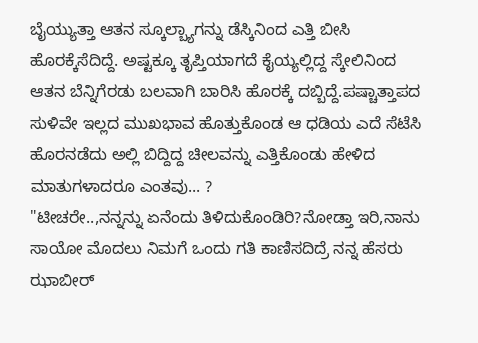ಬೈಯ್ಯುತ್ತಾ ಆತನ ಸ್ಕೂಲ್ಬ್ಯಾಗನ್ನು ಡೆಸ್ಕಿನಿಂದ ಎತ್ತಿ ಬೀಸಿ ಹೊರಕ್ಕೆಸೆದಿದ್ದೆ. ಅಷ್ಟಕ್ಕೂ ತೃಪ್ತಿಯಾಗದೆ ಕೈಯ್ಯಲ್ಲಿದ್ದ ಸ್ಕೇಲಿನಿಂದ ಆತನ ಬೆನ್ನಿಗೆರಡು ಬಲವಾಗಿ ಬಾರಿಸಿ ಹೊರಕ್ಕೆ ದಬ್ಬಿದ್ದೆ.ಪಷ್ಚಾತ್ತಾಪದ ಸುಳಿವೇ ಇಲ್ಲದ ಮುಖಭಾವ ಹೊತ್ತುಕೊಂಡ ಆ ಧಡಿಯ ಎದೆ ಸೆಟೆಸಿ ಹೊರನಡೆದು ಅಲ್ಲಿ ಬಿದ್ದಿದ್ದ ಚೀಲವನ್ನು ಎತ್ತಿಕೊಂಡು ಹೇಳಿದ ಮಾತುಗಳಾದರೂ ಎಂತವು... ?
"ಟೀಚರೇ..,ನನ್ನನ್ನು ಏನೆಂದು ತಿಳಿದುಕೊಂಡಿರಿ?ನೋಡ್ತಾ ಇರಿ,ನಾನು ಸಾಯೋ ಮೊದಲು ನಿಮಗೆ ಒಂದು ಗತಿ ಕಾಣಿಸದಿದ್ರೆ ನನ್ನ ಹೆಸರು ಝಾಬೀರ್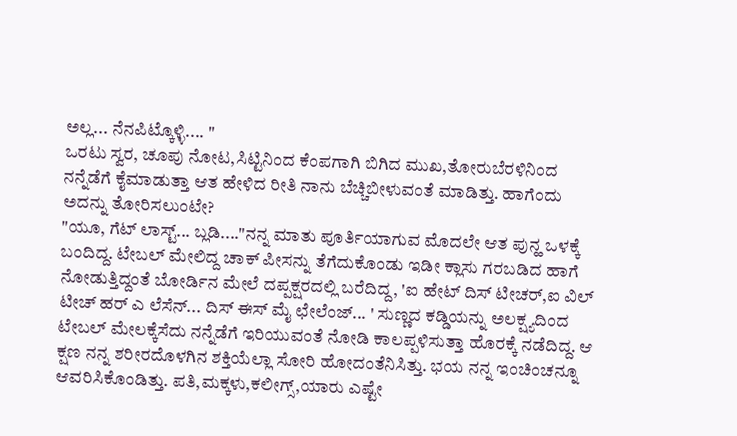ಅಲ್ಲ... ನೆನಪಿಟ್ಕೊಳ್ಳಿ.... "
ಒರಟು ಸ್ವರ, ಚೂಪು ನೋಟ,ಸಿಟ್ಟಿನಿಂದ ಕೆಂಪಗಾಗಿ ಬಿಗಿದ ಮುಖ,ತೋರುಬೆರಳಿನಿಂದ ನನ್ನೆಡೆಗೆ ಕೈಮಾಡುತ್ತಾ ಆತ ಹೇಳಿದ ರೀತಿ ನಾನು ಬೆಚ್ಚಿಬೀಳುವಂತೆ ಮಾಡಿತ್ತು. ಹಾಗೆಂದು ಅದನ್ನು ತೋರಿಸಲುಂಟೇ?
"ಯೂ, ಗೆಟ್ ಲಾಸ್ಟ್... ಬ್ಲಡಿ...."ನನ್ನ ಮಾತು ಪೂರ್ತಿಯಾಗುವ ಮೊದಲೇ ಆತ ಪುನ್ಹ ಒಳಕ್ಕೆ ಬಂದಿದ್ದ. ಟೇಬಲ್ ಮೇಲಿದ್ದ ಚಾಕ್ ಪೀಸನ್ನು ತೆಗೆದುಕೊಂಡು ಇಡೀ ಕ್ಲಾಸು ಗರಬಡಿದ ಹಾಗೆ ನೋಡುತ್ತಿದ್ದಂತೆ ಬೋರ್ಡಿನ ಮೇಲೆ ದಪ್ಪಕ್ಷರದಲ್ಲಿ ಬರೆದಿದ್ದ, 'ಐ ಹೇಟ್ ದಿಸ್ ಟೀಚರ್,ಐ ವಿಲ್ ಟೀಚ್ ಹರ್ ಎ ಲೆಸೆನ್... ದಿಸ್ ಈಸ್ ಮೈ ಛೇಲೆಂಜ್... ' ಸುಣ್ಣದ ಕಡ್ಡಿಯನ್ನು ಅಲಕ್ಷ್ಯದಿಂದ ಟೇಬಲ್ ಮೇಲಕ್ಕೆಸೆದು ನನ್ನೆಡೆಗೆ ಇರಿಯುವಂತೆ ನೋಡಿ ಕಾಲಪ್ಪಳಿಸುತ್ತಾ ಹೊರಕ್ಕೆ ನಡೆದಿದ್ದ. ಆ ಕ್ಷಣ ನನ್ನ ಶರೀರದೊಳಗಿನ ಶಕ್ತಿಯೆಲ್ಲಾ ಸೋರಿ ಹೋದಂತೆನಿಸಿತ್ತು. ಭಯ ನನ್ನ ಇಂಚಿಂಚನ್ನೂ ಆವರಿಸಿಕೊಂಡಿತ್ತು. ಪತಿ,ಮಕ್ಕಳು,ಕಲೀಗ್ಸ್,ಯಾರು ಎಷ್ಟೇ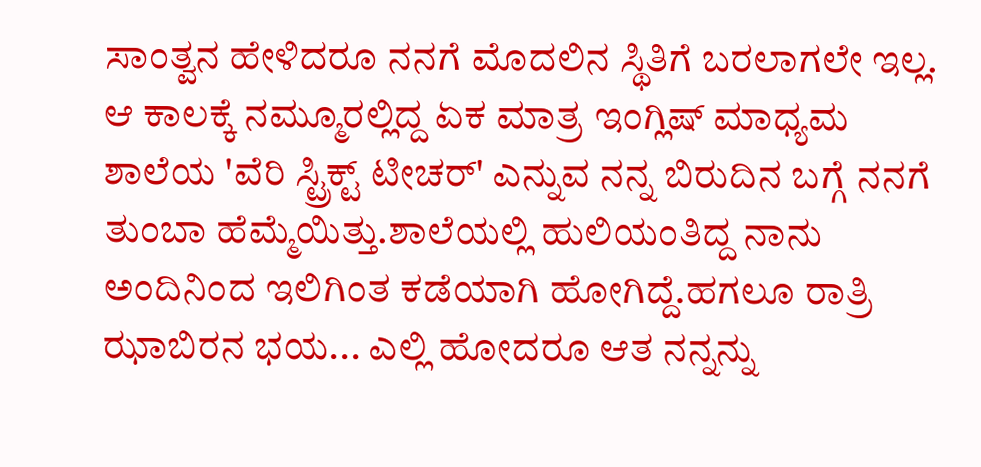ಸಾಂತ್ವನ ಹೇಳಿದರೂ ನನಗೆ ಮೊದಲಿನ ಸ್ಥಿತಿಗೆ ಬರಲಾಗಲೇ ಇಲ್ಲ. ಆ ಕಾಲಕ್ಕೆ ನಮ್ಮೂರಲ್ಲಿದ್ದ ಏಕ ಮಾತ್ರ ಇಂಗ್ಲಿಷ್ ಮಾಧ್ಯಮ ಶಾಲೆಯ 'ವೆರಿ ಸ್ಟ್ರಿಕ್ಟ್ ಟೀಚರ್' ಎನ್ನುವ ನನ್ನ ಬಿರುದಿನ ಬಗ್ಗೆ ನನಗೆ ತುಂಬಾ ಹೆಮ್ಮೆಯಿತ್ತು.ಶಾಲೆಯಲ್ಲಿ ಹುಲಿಯಂತಿದ್ದ ನಾನು ಅಂದಿನಿಂದ ಇಲಿಗಿಂತ ಕಡೆಯಾಗಿ ಹೋಗಿದ್ದೆ.ಹಗಲೂ ರಾತ್ರಿ ಝಾಬಿರನ ಭಯ... ಎಲ್ಲಿ ಹೋದರೂ ಆತ ನನ್ನನ್ನು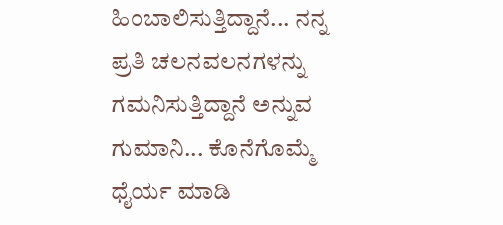ಹಿಂಬಾಲಿಸುತ್ತಿದ್ದಾನೆ... ನನ್ನ ಪ್ರತಿ ಚಲನವಲನಗಳನ್ನು ಗಮನಿಸುತ್ತಿದ್ದಾನೆ ಅನ್ನುವ ಗುಮಾನಿ... ಕೊನೆಗೊಮ್ಮೆ ಧೈರ್ಯ ಮಾಡಿ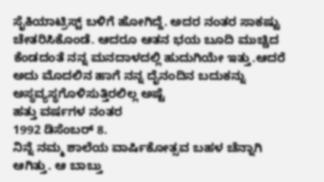ಸೈಕಿಯಾಟ್ರಿಸ್ಟ್ ಬಳಿಗೆ ಹೋಗಿದ್ದೆ. ಅದರ ನಂತರ ಸಾಕಷ್ಟು ಚೇತರಿಸಿಕೊಂಡೆ. ಆದರೂ ಆತನ ಭಯ ಬೂದಿ ಮುಚ್ಚಿದ ಕೆಂಡದಂತೆ ನನ್ನ ಮನದಾಳದಲ್ಲಿ ಹುದುಗಿಯೇ ಇತ್ತು.ಆದರೆ ಅದು ಮೊದಲಿನ ಹಾಗೆ ನನ್ನ ದೈನಂದಿನ ಬದುಕನ್ನು ಅಸ್ಥವ್ಯಸ್ಥಗೊಳಿಸುತ್ತಿರಲಿಲ್ಲ ಅಷ್ಟೆ
ಹತ್ತು ವರ್ಷಗಳ ನಂತರ
1992 ಡಿಸೆಂಬರ್ 8.
ನಿನ್ನೆ ನಮ್ಮ ಶಾಲೆಯ ವಾರ್ಷಿಕೋತ್ಸವ ಬಹಳ ಚೆನ್ನಾಗಿ ಆಗಿತ್ತು. ಆ ಬಾಬ್ತು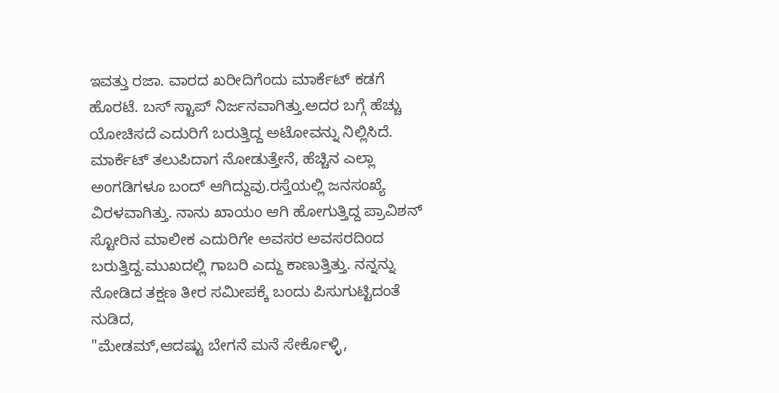ಇವತ್ತು ರಜಾ. ವಾರದ ಖರೀದಿಗೆಂದು ಮಾರ್ಕೆಟ್ ಕಡಗೆ ಹೊರಟೆ. ಬಸ್ ಸ್ಟಾಪ್ ನಿರ್ಜನವಾಗಿತ್ತು.ಅದರ ಬಗ್ಗೆ ಹೆಚ್ಚು ಯೋಚಿಸದೆ ಎದುರಿಗೆ ಬರುತ್ತಿದ್ದ ಅಟೋವನ್ನು ನಿಲ್ಲಿಸಿದೆ.
ಮಾರ್ಕೆಟ್ ತಲುಪಿದಾಗ ನೋಡುತ್ತೇನೆ, ಹೆಚ್ಚಿನ ಎಲ್ಲಾ ಅಂಗಡಿಗಳೂ ಬಂದ್ ಆಗಿದ್ದುವು.ರಸ್ತೆಯಲ್ಲಿ ಜನಸಂಖ್ಯೆ ವಿರಳವಾಗಿತ್ತು. ನಾನು ಖಾಯಂ ಆಗಿ ಹೋಗುತ್ತಿದ್ದ ಪ್ರಾವಿಶನ್ ಸ್ಟೋರಿನ ಮಾಲೀಕ ಎದುರಿಗೇ ಅವಸರ ಅವಸರದಿಂದ ಬರುತ್ತಿದ್ದ.ಮುಖದಲ್ಲಿ ಗಾಬರಿ ಎದ್ದು ಕಾಣುತ್ತಿತ್ತು. ನನ್ನನ್ನು ನೋಡಿದ ತಕ್ಷಣ ತೀರ ಸಮೀಪಕ್ಕೆ ಬಂದು ಪಿಸುಗುಟ್ಟಿದಂತೆ ನುಡಿದ,
"ಮೇಡಮ್,ಆದಷ್ಟು ಬೇಗನೆ ಮನೆ ಸೇರ್ಕೊಳ್ಳಿ,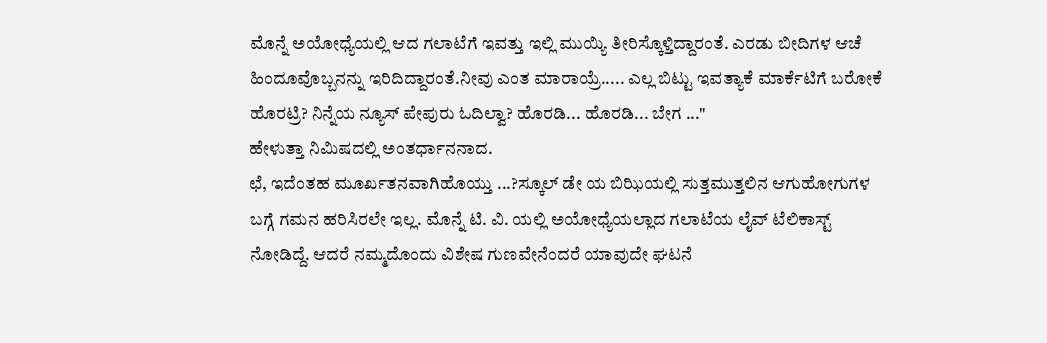ಮೊನ್ನೆ ಅಯೋಧ್ಯೆಯಲ್ಲಿ ಆದ ಗಲಾಟೆಗೆ ಇವತ್ತು ಇಲ್ಲಿ ಮುಯ್ಯಿ ತೀರಿಸ್ಕೊಳ್ತಿದ್ದಾರಂತೆ. ಎರಡು ಬೀದಿಗಳ ಆಚೆ ಹಿಂದೂವೊಬ್ಬನನ್ನು ಇರಿದಿದ್ದಾರಂತೆ.ನೀವು ಎಂತ ಮಾರಾಯ್ರೆ..... ಎಲ್ಲ ಬಿಟ್ಟು ಇವತ್ಯಾಕೆ ಮಾರ್ಕೆಟಿಗೆ ಬರೋಕೆ ಹೊರಟ್ರಿ? ನಿನ್ನೆಯ ನ್ಯೂಸ್ ಪೇಪುರು ಓದಿಲ್ವಾ? ಹೊರಡಿ... ಹೊರಡಿ... ಬೇಗ ..."
ಹೇಳುತ್ತಾ ನಿಮಿಷದಲ್ಲಿ ಅಂತರ್ಧಾನನಾದ.
ಛೆ, ಇದೆಂತಹ ಮೂರ್ಖತನವಾಗಿಹೊಯ್ತು ...?ಸ್ಕೂಲ್ ಡೇ ಯ ಬಿಝಿಯಲ್ಲಿ ಸುತ್ತಮುತ್ತಲಿನ ಆಗುಹೋಗುಗಳ ಬಗ್ಗೆ ಗಮನ ಹರಿಸಿರಲೇ ಇಲ್ಲ. ಮೊನ್ನೆ ಟಿ. ವಿ. ಯಲ್ಲಿ ಅಯೋಧ್ಯೆಯಲ್ಲಾದ ಗಲಾಟೆಯ ಲೈವ್ ಟೆಲಿಕಾಸ್ಟ್ ನೋಡಿದ್ದೆ. ಆದರೆ ನಮ್ಮದೊಂದು ವಿಶೇಷ ಗುಣವೇನೆಂದರೆ ಯಾವುದೇ ಘಟನೆ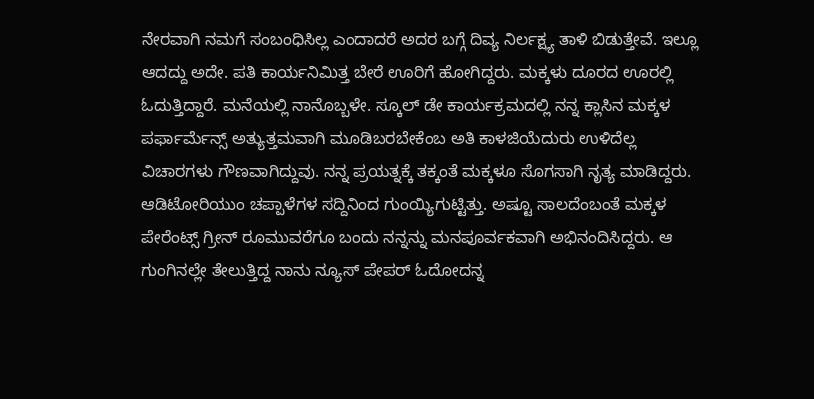ನೇರವಾಗಿ ನಮಗೆ ಸಂಬಂಧಿಸಿಲ್ಲ ಎಂದಾದರೆ ಅದರ ಬಗ್ಗೆ ದಿವ್ಯ ನಿರ್ಲಕ್ಷ್ಯ ತಾಳಿ ಬಿಡುತ್ತೇವೆ. ಇಲ್ಲೂ ಆದದ್ದು ಅದೇ. ಪತಿ ಕಾರ್ಯನಿಮಿತ್ತ ಬೇರೆ ಊರಿಗೆ ಹೋಗಿದ್ದರು. ಮಕ್ಕಳು ದೂರದ ಊರಲ್ಲಿ ಓದುತ್ತಿದ್ದಾರೆ. ಮನೆಯಲ್ಲಿ ನಾನೊಬ್ಬಳೇ. ಸ್ಕೂಲ್ ಡೇ ಕಾರ್ಯಕ್ರಮದಲ್ಲಿ ನನ್ನ ಕ್ಲಾಸಿನ ಮಕ್ಕಳ ಪರ್ಫಾರ್ಮೆನ್ಸ್ ಅತ್ಯುತ್ತಮವಾಗಿ ಮೂಡಿಬರಬೇಕೆಂಬ ಅತಿ ಕಾಳಜಿಯೆದುರು ಉಳಿದೆಲ್ಲ ವಿಚಾರಗಳು ಗೌಣವಾಗಿದ್ದುವು. ನನ್ನ ಪ್ರಯತ್ನಕ್ಕೆ ತಕ್ಕಂತೆ ಮಕ್ಕಳೂ ಸೊಗಸಾಗಿ ನೃತ್ಯ ಮಾಡಿದ್ದರು. ಆಡಿಟೋರಿಯುಂ ಚಪ್ಪಾಳೆಗಳ ಸದ್ದಿನಿಂದ ಗುಂಯ್ಯಿಗುಟ್ಟಿತ್ತು. ಅಷ್ಟೂ ಸಾಲದೆಂಬಂತೆ ಮಕ್ಕಳ ಪೇರೆಂಟ್ಸ್ ಗ್ರೀನ್ ರೂಮುವರೆಗೂ ಬಂದು ನನ್ನನ್ನು ಮನಪೂರ್ವಕವಾಗಿ ಅಭಿನಂದಿಸಿದ್ದರು. ಆ ಗುಂಗಿನಲ್ಲೇ ತೇಲುತ್ತಿದ್ದ ನಾನು ನ್ಯೂಸ್ ಪೇಪರ್ ಓದೋದನ್ನ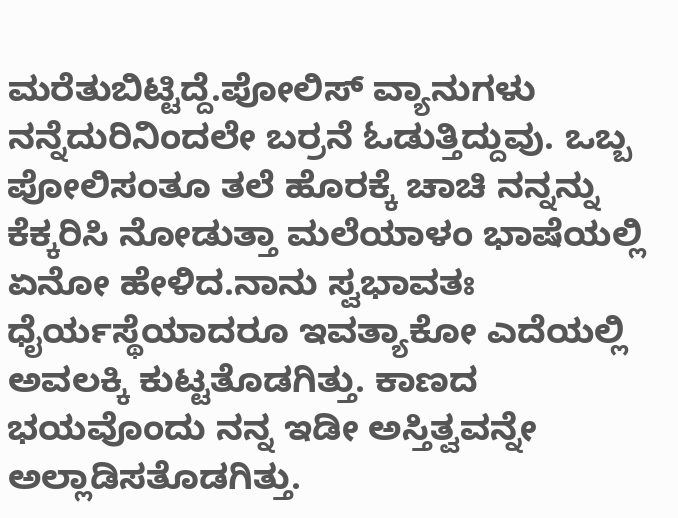ಮರೆತುಬಿಟ್ಟಿದ್ದೆ.ಪೋಲಿಸ್ ವ್ಯಾನುಗಳು ನನ್ನೆದುರಿನಿಂದಲೇ ಬರ್ರನೆ ಓಡುತ್ತಿದ್ದುವು. ಒಬ್ಬ ಪೋಲಿಸಂತೂ ತಲೆ ಹೊರಕ್ಕೆ ಚಾಚಿ ನನ್ನನ್ನು ಕೆಕ್ಕರಿಸಿ ನೋಡುತ್ತಾ ಮಲೆಯಾಳಂ ಭಾಷೆಯಲ್ಲಿ ಏನೋ ಹೇಳಿದ.ನಾನು ಸ್ವಭಾವತಃ ಧೈರ್ಯಸ್ಥೆಯಾದರೂ ಇವತ್ಯಾಕೋ ಎದೆಯಲ್ಲಿ ಅವಲಕ್ಕಿ ಕುಟ್ಟತೊಡಗಿತ್ತು. ಕಾಣದ ಭಯವೊಂದು ನನ್ನ ಇಡೀ ಅಸ್ತಿತ್ವವನ್ನೇ ಅಲ್ಲಾಡಿಸತೊಡಗಿತ್ತು.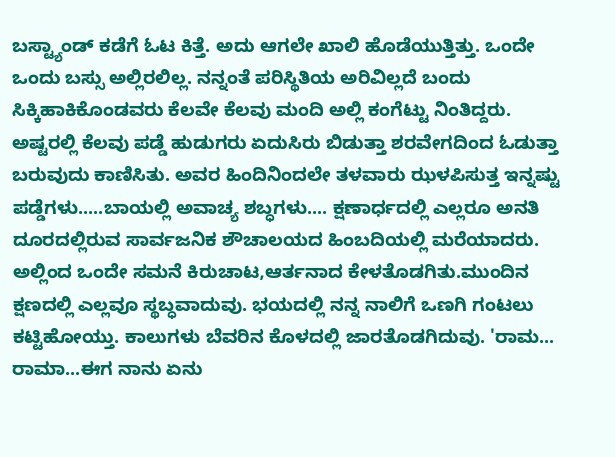ಬಸ್ಟ್ಯಾಂಡ್ ಕಡೆಗೆ ಓಟ ಕಿತ್ತೆ. ಅದು ಆಗಲೇ ಖಾಲಿ ಹೊಡೆಯುತ್ತಿತ್ತು. ಒಂದೇ ಒಂದು ಬಸ್ಸು ಅಲ್ಲಿರಲಿಲ್ಲ. ನನ್ನಂತೆ ಪರಿಸ್ಥಿತಿಯ ಅರಿವಿಲ್ಲದೆ ಬಂದು ಸಿಕ್ಕಿಹಾಕಿಕೊಂಡವರು ಕೆಲವೇ ಕೆಲವು ಮಂದಿ ಅಲ್ಲಿ ಕಂಗೆಟ್ಟು ನಿಂತಿದ್ದರು. ಅಷ್ಟರಲ್ಲಿ ಕೆಲವು ಪಡ್ಡೆ ಹುಡುಗರು ಏದುಸಿರು ಬಿಡುತ್ತಾ ಶರವೇಗದಿಂದ ಓಡುತ್ತಾ ಬರುವುದು ಕಾಣಿಸಿತು. ಅವರ ಹಿಂದಿನಿಂದಲೇ ತಳವಾರು ಝಳಪಿಸುತ್ತ ಇನ್ನಷ್ಟು ಪಡ್ಡೆಗಳು.....ಬಾಯಲ್ಲಿ ಅವಾಚ್ಯ ಶಬ್ಧಗಳು.... ಕ್ಷಣಾರ್ಧದಲ್ಲಿ ಎಲ್ಲರೂ ಅನತಿ ದೂರದಲ್ಲಿರುವ ಸಾರ್ವಜನಿಕ ಶೌಚಾಲಯದ ಹಿಂಬದಿಯಲ್ಲಿ ಮರೆಯಾದರು. ಅಲ್ಲಿಂದ ಒಂದೇ ಸಮನೆ ಕಿರುಚಾಟ,ಆರ್ತನಾದ ಕೇಳತೊಡಗಿತು.ಮುಂದಿನ ಕ್ಷಣದಲ್ಲಿ ಎಲ್ಲವೂ ಸ್ಥಬ್ಧವಾದುವು. ಭಯದಲ್ಲಿ ನನ್ನ ನಾಲಿಗೆ ಒಣಗಿ ಗಂಟಲು ಕಟ್ಟಿಹೋಯ್ತು. ಕಾಲುಗಳು ಬೆವರಿನ ಕೊಳದಲ್ಲಿ ಜಾರತೊಡಗಿದುವು. 'ರಾಮ... ರಾಮಾ...ಈಗ ನಾನು ಏನು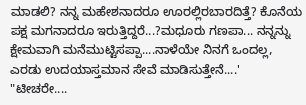ಮಾಡಲಿ? ನನ್ನ ಮಹೇಶನಾದರೂ ಊರಲ್ಲಿರಬಾರದಿತ್ತೆ? ಕೊನೆಯ ಪಕ್ಷ ಮಗನಾದರೂ ಇರುತ್ತಿದ್ದರೆ...?ಮಧೂರು ಗಣಪಾ... ನನ್ನನ್ನು ಕ್ಷೇಮವಾಗಿ ಮನೆಮುಟ್ಟಿಸಪ್ಪಾ....ನಾಳೆಯೇ ನಿನಗೆ ಒಂದಲ್ಲ, ಎರಡು ಉದಯಾಸ್ತಮಾನ ಸೇವೆ ಮಾಡಿಸುತ್ತೇನೆ....'
"ಟೀಚರೇ....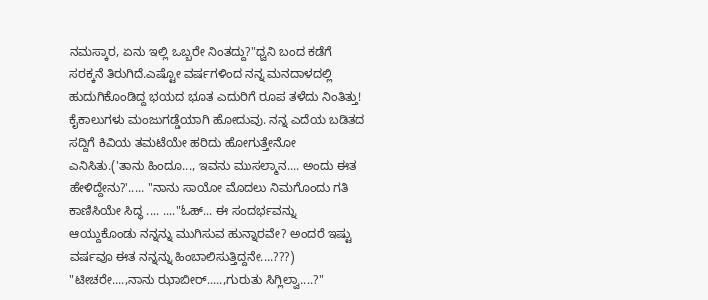ನಮಸ್ಕಾರ, ಏನು ಇಲ್ಲಿ ಒಬ್ಬರೇ ನಿಂತದ್ದು?"ಧ್ವನಿ ಬಂದ ಕಡೆಗೆ ಸರಕ್ಕನೆ ತಿರುಗಿದೆ.ಎಷ್ಟೋ ವರ್ಷಗಳಿಂದ ನನ್ನ ಮನದಾಳದಲ್ಲಿ ಹುದುಗಿಕೊಂಡಿದ್ದ ಭಯದ ಭೂತ ಎದುರಿಗೆ ರೂಪ ತಳೆದು ನಿಂತಿತ್ತು! ಕೈಕಾಲುಗಳು ಮಂಜುಗಡ್ಡೆಯಾಗಿ ಹೋದುವು. ನನ್ನ ಎದೆಯ ಬಡಿತದ ಸದ್ದಿಗೆ ಕಿವಿಯ ತಮಟೆಯೇ ಹರಿದು ಹೋಗುತ್ತೇನೋ ಎನಿಸಿತು.('ತಾನು ಹಿಂದೂ..., ಇವನು ಮುಸಲ್ಮಾನ.... ಅಂದು ಈತ ಹೇಳಿದ್ದೇನು?'..... "ನಾನು ಸಾಯೋ ಮೊದಲು ನಿಮಗೊಂದು ಗತಿ ಕಾಣಿಸಿಯೇ ಸಿದ್ಧ .... ...."ಓಹ್... ಈ ಸಂದರ್ಭವನ್ನು ಆಯ್ದುಕೊಂಡು ನನ್ನನ್ನು ಮುಗಿಸುವ ಹುನ್ನಾರವೇ? ಅಂದರೆ ಇಷ್ಟು ವರ್ಷವೂ ಈತ ನನ್ನನ್ನು ಹಿಂಬಾಲಿಸುತ್ತಿದ್ದನೇ....???)
"ಟೀಚರೇ....,ನಾನು ಝಾಬೀರ್.....,ಗುರುತು ಸಿಗ್ಲಿಲ್ವಾ....?"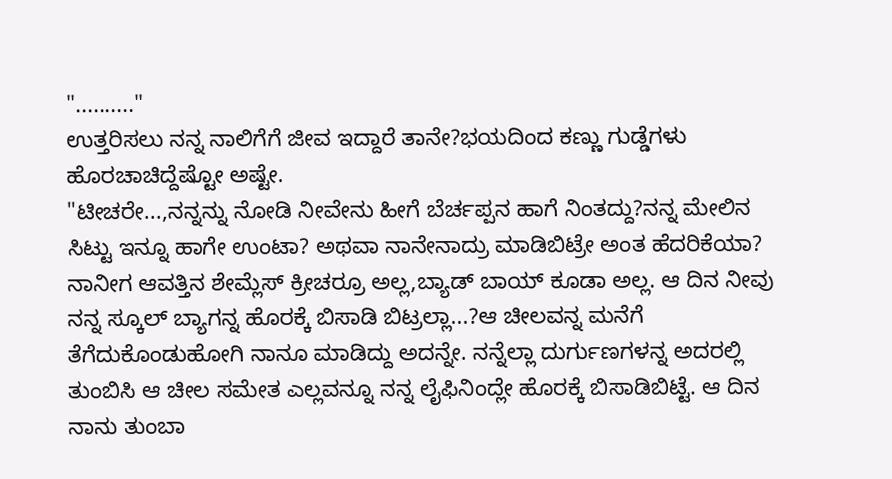".........."
ಉತ್ತರಿಸಲು ನನ್ನ ನಾಲಿಗೆಗೆ ಜೀವ ಇದ್ದಾರೆ ತಾನೇ?ಭಯದಿಂದ ಕಣ್ಣು ಗುಡ್ಡೆಗಳು ಹೊರಚಾಚಿದ್ದೆಷ್ಟೋ ಅಷ್ಟೇ.
"ಟೀಚರೇ...,ನನ್ನನ್ನು ನೋಡಿ ನೀವೇನು ಹೀಗೆ ಬೆರ್ಚಪ್ಪನ ಹಾಗೆ ನಿಂತದ್ದು?ನನ್ನ ಮೇಲಿನ ಸಿಟ್ಟು ಇನ್ನೂ ಹಾಗೇ ಉಂಟಾ? ಅಥವಾ ನಾನೇನಾದ್ರು ಮಾಡಿಬಿಟ್ರೇ ಅಂತ ಹೆದರಿಕೆಯಾ? ನಾನೀಗ ಆವತ್ತಿನ ಶೇಮ್ಲೆಸ್ ಕ್ರೀಚರ್ರೂ ಅಲ್ಲ,ಬ್ಯಾಡ್ ಬಾಯ್ ಕೂಡಾ ಅಲ್ಲ. ಆ ದಿನ ನೀವು ನನ್ನ ಸ್ಕೂಲ್ ಬ್ಯಾಗನ್ನ ಹೊರಕ್ಕೆ ಬಿಸಾಡಿ ಬಿಟ್ರಲ್ಲಾ...?ಆ ಚೀಲವನ್ನ ಮನೆಗೆ ತೆಗೆದುಕೊಂಡುಹೋಗಿ ನಾನೂ ಮಾಡಿದ್ದು ಅದನ್ನೇ. ನನ್ನೆಲ್ಲಾ ದುರ್ಗುಣಗಳನ್ನ ಅದರಲ್ಲಿ ತುಂಬಿಸಿ ಆ ಚೀಲ ಸಮೇತ ಎಲ್ಲವನ್ನೂ ನನ್ನ ಲೈಫಿನಿಂದ್ಲೇ ಹೊರಕ್ಕೆ ಬಿಸಾಡಿಬಿಟ್ಟೆ. ಆ ದಿನ ನಾನು ತುಂಬಾ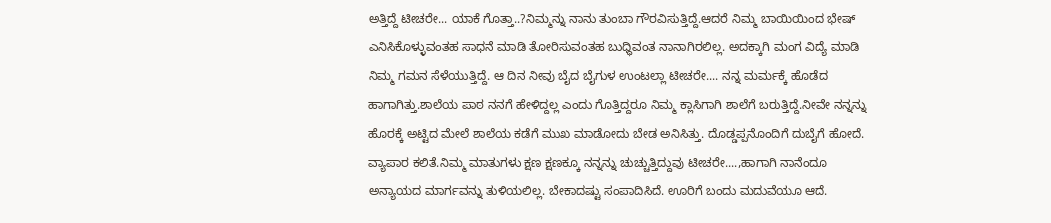ಅತ್ತಿದ್ದೆ ಟೀಚರೇ... ಯಾಕೆ ಗೊತ್ತಾ..?ನಿಮ್ಮನ್ನು ನಾನು ತುಂಬಾ ಗೌರವಿಸುತ್ತಿದ್ದೆ.ಆದರೆ ನಿಮ್ಮ ಬಾಯಿಯಿಂದ ಭೇಷ್ ಎನಿಸಿಕೊಳ್ಳುವಂತಹ ಸಾಧನೆ ಮಾಡಿ ತೋರಿಸುವಂತಹ ಬುಧ್ಧಿವಂತ ನಾನಾಗಿರಲಿಲ್ಲ. ಅದಕ್ಕಾಗಿ ಮಂಗ ವಿದ್ಯೆ ಮಾಡಿ ನಿಮ್ಮ ಗಮನ ಸೆಳೆಯುತ್ತಿದ್ದೆ. ಆ ದಿನ ನೀವು ಬೈದ ಬೈಗುಳ ಉಂಟಲ್ಲಾ ಟೀಚರೇ.... ನನ್ನ ಮರ್ಮಕ್ಕೆ ಹೊಡೆದ ಹಾಗಾಗಿತ್ತು.ಶಾಲೆಯ ಪಾಠ ನನಗೆ ಹೇಳಿದ್ದಲ್ಲ ಎಂದು ಗೊತ್ತಿದ್ದರೂ ನಿಮ್ಮ ಕ್ಲಾಸಿಗಾಗಿ ಶಾಲೆಗೆ ಬರುತ್ತಿದ್ದೆ.ನೀವೇ ನನ್ನನ್ನು ಹೊರಕ್ಕೆ ಅಟ್ಟಿದ ಮೇಲೆ ಶಾಲೆಯ ಕಡೆಗೆ ಮುಖ ಮಾಡೋದು ಬೇಡ ಅನಿಸಿತ್ತು. ದೊಡ್ಡಪ್ಪನೊಂದಿಗೆ ದುಬೈಗೆ ಹೋದೆ. ವ್ಯಾಪಾರ ಕಲಿತೆ.ನಿಮ್ಮ ಮಾತುಗಳು ಕ್ಷಣ ಕ್ಷಣಕ್ಕೂ ನನ್ನನ್ನು ಚುಚ್ಚುತ್ತಿದ್ದುವು ಟೀಚರೇ....,ಹಾಗಾಗಿ ನಾನೆಂದೂ ಅನ್ಯಾಯದ ಮಾರ್ಗವನ್ನು ತುಳಿಯಲಿಲ್ಲ. ಬೇಕಾದಷ್ಟು ಸಂಪಾದಿಸಿದೆ. ಊರಿಗೆ ಬಂದು ಮದುವೆಯೂ ಆದೆ.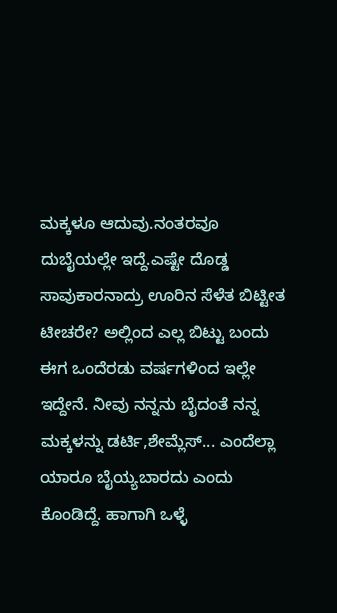ಮಕ್ಕಳೂ ಆದುವು.ನಂತರವೂ ದುಬೈಯಲ್ಲೇ ಇದ್ದೆ.ಎಷ್ಟೇ ದೊಡ್ಡ ಸಾವುಕಾರನಾದ್ರು ಊರಿನ ಸೆಳೆತ ಬಿಟ್ಟೀತ ಟೀಚರೇ? ಅಲ್ಲಿಂದ ಎಲ್ಲ ಬಿಟ್ಟು ಬಂದು ಈಗ ಒಂದೆರಡು ವರ್ಷಗಳಿಂದ ಇಲ್ಲೇ ಇದ್ದೇನೆ. ನೀವು ನನ್ನನು ಬೈದಂತೆ ನನ್ನ ಮಕ್ಕಳನ್ನು ಡರ್ಟಿ,ಶೇಮ್ಲೆಸ್... ಎಂದೆಲ್ಲಾ ಯಾರೂ ಬೈಯ್ಯಬಾರದು ಎಂದು ಕೊಂಡಿದ್ದೆ. ಹಾಗಾಗಿ ಒಳ್ಳೆ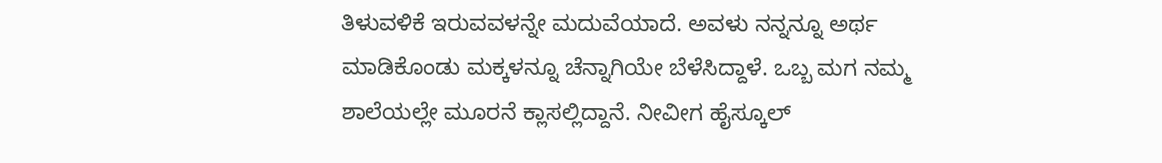ತಿಳುವಳಿಕೆ ಇರುವವಳನ್ನೇ ಮದುವೆಯಾದೆ. ಅವಳು ನನ್ನನ್ನೂ ಅರ್ಥ ಮಾಡಿಕೊಂಡು ಮಕ್ಕಳನ್ನೂ ಚೆನ್ನಾಗಿಯೇ ಬೆಳೆಸಿದ್ದಾಳೆ. ಒಬ್ಬ ಮಗ ನಮ್ಮ ಶಾಲೆಯಲ್ಲೇ ಮೂರನೆ ಕ್ಲಾಸಲ್ಲಿದ್ದಾನೆ. ನೀವೀಗ ಹೈಸ್ಕೂಲ್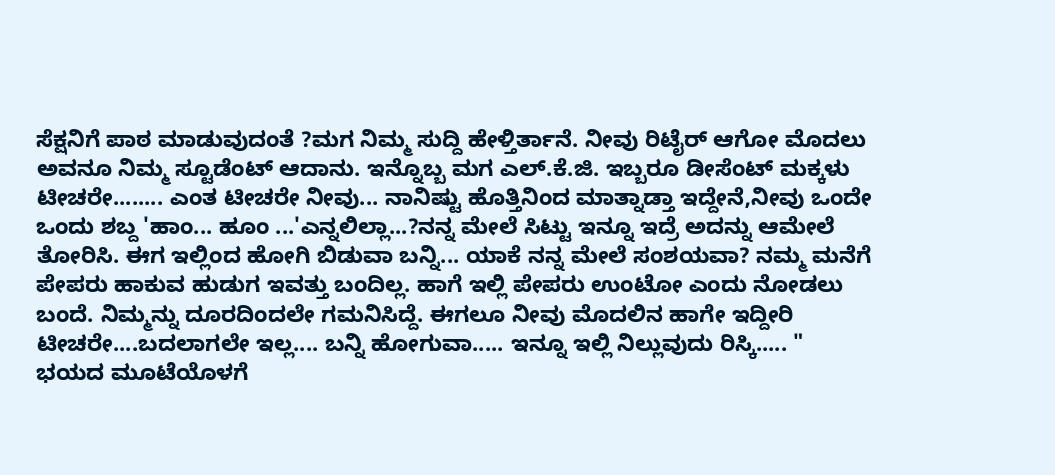ಸೆಕ್ಷನಿಗೆ ಪಾಠ ಮಾಡುವುದಂತೆ ?ಮಗ ನಿಮ್ಮ ಸುದ್ದಿ ಹೇಳ್ತಿರ್ತಾನೆ. ನೀವು ರಿಟೈರ್ ಆಗೋ ಮೊದಲು ಅವನೂ ನಿಮ್ಮ ಸ್ಟೂಡೆಂಟ್ ಆದಾನು. ಇನ್ನೊಬ್ಬ ಮಗ ಎಲ್.ಕೆ.ಜಿ. ಇಬ್ಬರೂ ಡೀಸೆಂಟ್ ಮಕ್ಕಳು ಟೀಚರೇ........ ಎಂತ ಟೀಚರೇ ನೀವು... ನಾನಿಷ್ಟು ಹೊತ್ತಿನಿಂದ ಮಾತ್ನಾಡ್ತಾ ಇದ್ದೇನೆ,ನೀವು ಒಂದೇ ಒಂದು ಶಬ್ದ 'ಹಾಂ... ಹೂಂ ...'ಎನ್ನಲಿಲ್ಲಾ...?ನನ್ನ ಮೇಲೆ ಸಿಟ್ಟು ಇನ್ನೂ ಇದ್ರೆ ಅದನ್ನು ಆಮೇಲೆ ತೋರಿಸಿ. ಈಗ ಇಲ್ಲಿಂದ ಹೋಗಿ ಬಿಡುವಾ ಬನ್ನಿ... ಯಾಕೆ ನನ್ನ ಮೇಲೆ ಸಂಶಯವಾ? ನಮ್ಮ ಮನೆಗೆ ಪೇಪರು ಹಾಕುವ ಹುಡುಗ ಇವತ್ತು ಬಂದಿಲ್ಲ. ಹಾಗೆ ಇಲ್ಲಿ ಪೇಪರು ಉಂಟೋ ಎಂದು ನೋಡಲು ಬಂದೆ. ನಿಮ್ಮನ್ನು ದೂರದಿಂದಲೇ ಗಮನಿಸಿದ್ದೆ. ಈಗಲೂ ನೀವು ಮೊದಲಿನ ಹಾಗೇ ಇದ್ದೀರಿ ಟೀಚರೇ....ಬದಲಾಗಲೇ ಇಲ್ಲ.... ಬನ್ನಿ ಹೋಗುವಾ..... ಇನ್ನೂ ಇಲ್ಲಿ ನಿಲ್ಲುವುದು ರಿಸ್ಕಿ..... "
ಭಯದ ಮೂಟೆಯೊಳಗೆ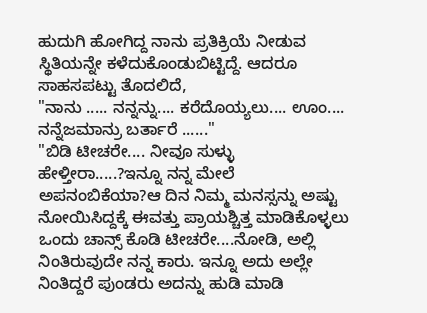ಹುದುಗಿ ಹೋಗಿದ್ದ ನಾನು ಪ್ರತಿಕ್ರಿಯೆ ನೀಡುವ ಸ್ಥಿತಿಯನ್ನೇ ಕಳೆದುಕೊಂಡುಬಿಟ್ಟಿದ್ದೆ. ಆದರೂ ಸಾಹಸಪಟ್ಟು ತೊದಲಿದೆ,
"ನಾನು ..... ನನ್ನನ್ನು.... ಕರೆದೊಯ್ಯಲು.... ಊಂ.... ನನ್ನೆಜಮಾನ್ರು ಬರ್ತಾರೆ ......"
"ಬಿಡಿ ಟೀಚರೇ.... ನೀವೂ ಸುಳ್ಳು ಹೇಳ್ತೀರಾ.....?ಇನ್ನೂ ನನ್ನ ಮೇಲೆ ಅಪನಂಬಿಕೆಯಾ?ಆ ದಿನ ನಿಮ್ಮ ಮನಸ್ಸನ್ನು ಅಷ್ಟು ನೋಯಿಸಿದ್ದಕ್ಕೆ ಈವತ್ತು ಪ್ರಾಯಶ್ಚಿತ್ತ ಮಾಡಿಕೊಳ್ಳಲು ಒಂದು ಚಾನ್ಸ್ ಕೊಡಿ ಟೀಚರೇ....ನೋಡಿ, ಅಲ್ಲಿ ನಿಂತಿರುವುದೇ ನನ್ನ ಕಾರು. ಇನ್ನೂ ಅದು ಅಲ್ಲೇ ನಿಂತಿದ್ದರೆ ಪುಂಡರು ಅದನ್ನು ಹುಡಿ ಮಾಡಿ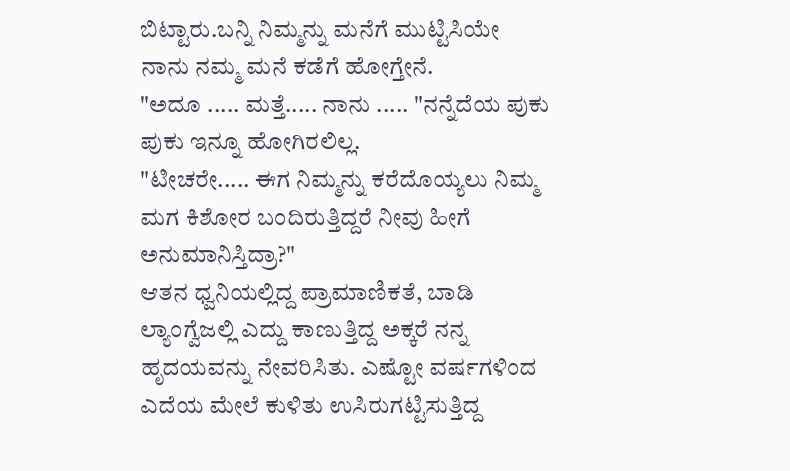ಬಿಟ್ಟಾರು.ಬನ್ನಿ ನಿಮ್ಮನ್ನು ಮನೆಗೆ ಮುಟ್ಟಿಸಿಯೇ ನಾನು ನಮ್ಮ ಮನೆ ಕಡೆಗೆ ಹೋಗ್ತೇನೆ.
"ಅದೂ ..... ಮತ್ತೆ..... ನಾನು ..... "ನನ್ನೆದೆಯ ಪುಕು ಪುಕು ಇನ್ನೂ ಹೋಗಿರಲಿಲ್ಲ.
"ಟೀಚರೇ..... ಈಗ ನಿಮ್ಮನ್ನು ಕರೆದೊಯ್ಯಲು ನಿಮ್ಮ ಮಗ ಕಿಶೋರ ಬಂದಿರುತ್ತಿದ್ದರೆ ನೀವು ಹೀಗೆ ಅನುಮಾನಿಸ್ತಿದ್ರಾ?"
ಆತನ ಧ್ವನಿಯಲ್ಲಿದ್ದ ಪ್ರಾಮಾಣಿಕತೆ, ಬಾಡಿ ಲ್ಯಾಂಗ್ವೆಜಲ್ಲಿ ಎದ್ದು ಕಾಣುತ್ತಿದ್ದ ಅಕ್ಕರೆ ನನ್ನ ಹೃದಯವನ್ನು ನೇವರಿಸಿತು. ಎಷ್ಟೋ ವರ್ಷಗಳಿಂದ ಎದೆಯ ಮೇಲೆ ಕುಳಿತು ಉಸಿರುಗಟ್ಟಿಸುತ್ತಿದ್ದ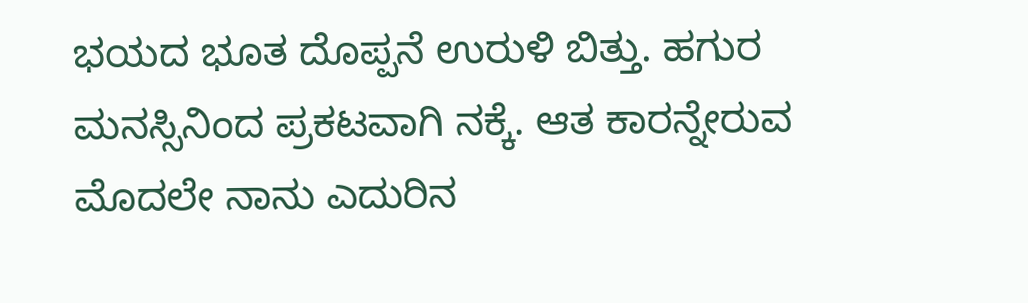ಭಯದ ಭೂತ ದೊಪ್ಪನೆ ಉರುಳಿ ಬಿತ್ತು. ಹಗುರ ಮನಸ್ಸಿನಿಂದ ಪ್ರಕಟವಾಗಿ ನಕ್ಕೆ. ಆತ ಕಾರನ್ನೇರುವ ಮೊದಲೇ ನಾನು ಎದುರಿನ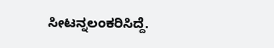ಸೀಟನ್ನಲಂಕರಿಸಿದ್ದೆ.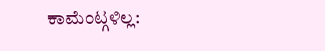ಕಾಮೆಂಟ್ಗಳಿಲ್ಲ: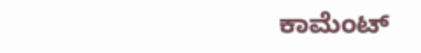ಕಾಮೆಂಟ್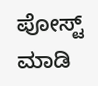ಪೋಸ್ಟ್ ಮಾಡಿ